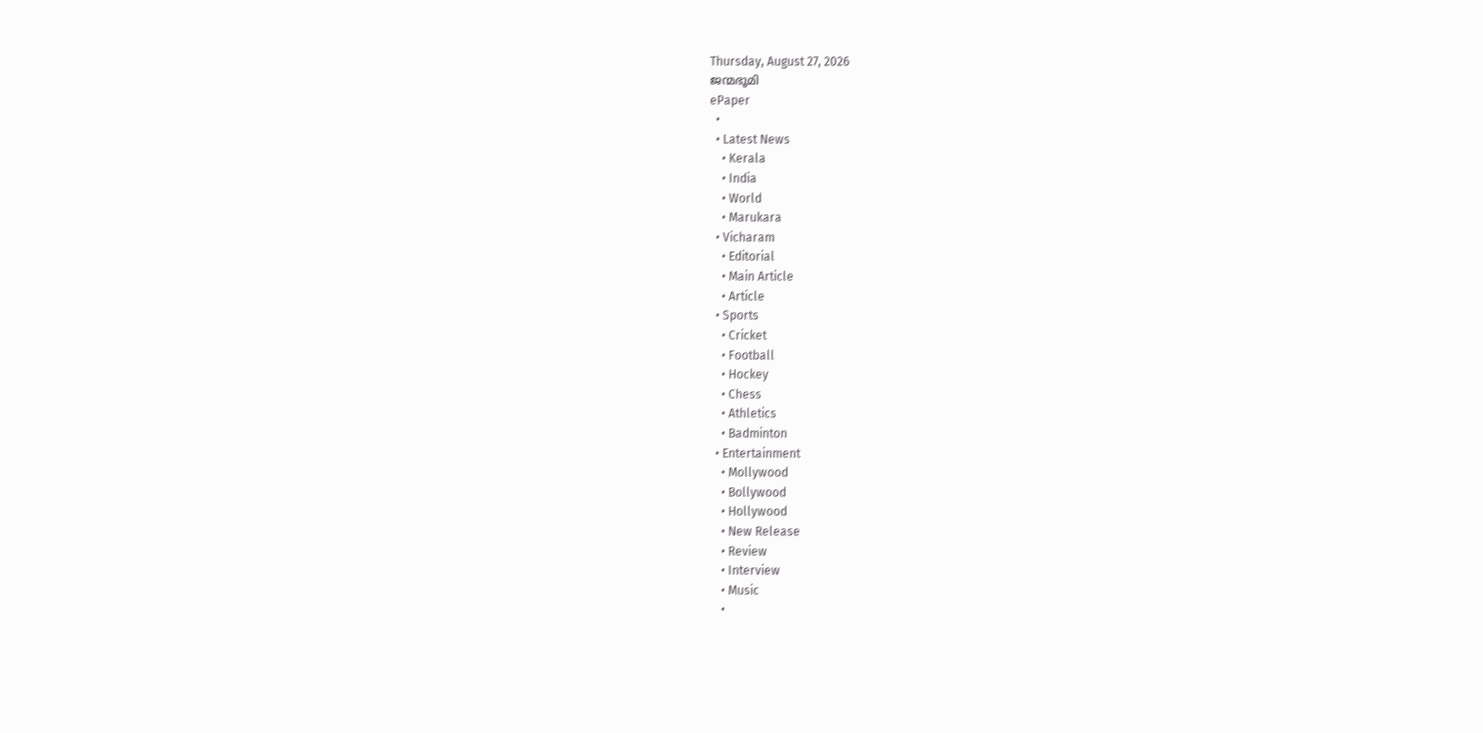Thursday, August 27, 2026
ജന്മഭൂമി
ePaper
  •
  • Latest News
    • Kerala
    • India
    • World
    • Marukara
  • Vicharam
    • Editorial
    • Main Article
    • Article
  • Sports
    • Cricket
    • Football
    • Hockey
    • Chess
    • Athletics
    • Badminton
  • Entertainment
    • Mollywood
    • Bollywood
    • Hollywood
    • New Release
    • Review
    • Interview
    • Music
    •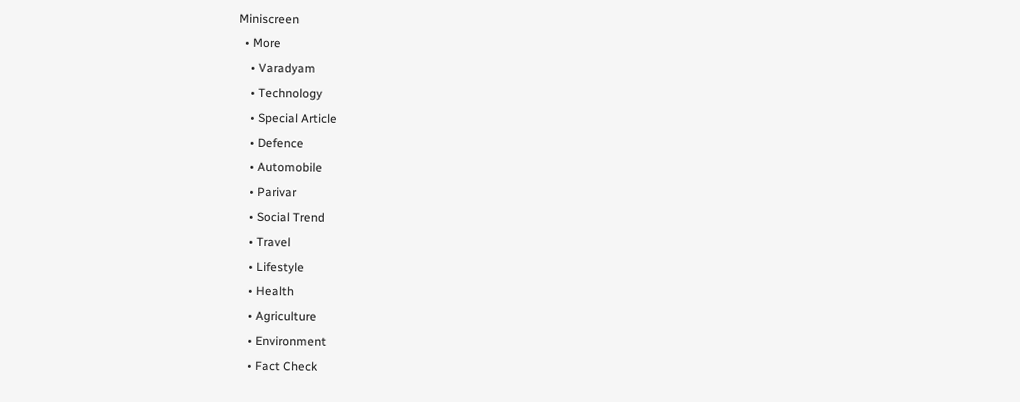Miniscreen
  • More
    • Varadyam
    • Technology
    • Special Article
    • Defence
    • Automobile
    • Parivar
    • Social Trend
    • Travel
    • Lifestyle
    • Health
    • Agriculture
    • Environment
    • Fact Check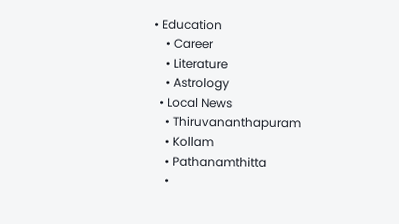• Education
    • Career
    • Literature
    • Astrology
  • Local News
    • Thiruvananthapuram
    • Kollam
    • Pathanamthitta
    •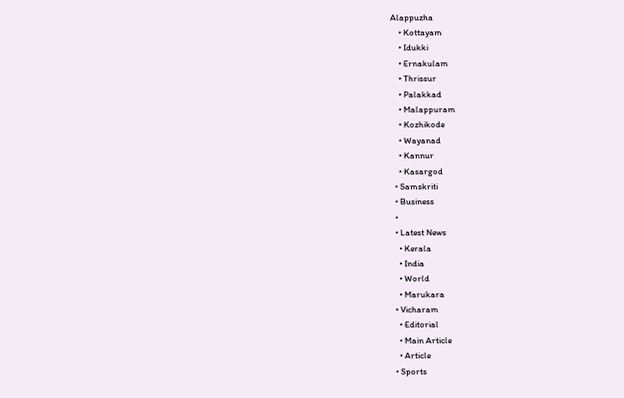Alappuzha
    • Kottayam
    • Idukki
    • Ernakulam
    • Thrissur
    • Palakkad
    • Malappuram
    • Kozhikode
    • Wayanad
    • Kannur
    • Kasargod
  • Samskriti
  • Business
  •
  • Latest News
    • Kerala
    • India
    • World
    • Marukara
  • Vicharam
    • Editorial
    • Main Article
    • Article
  • Sports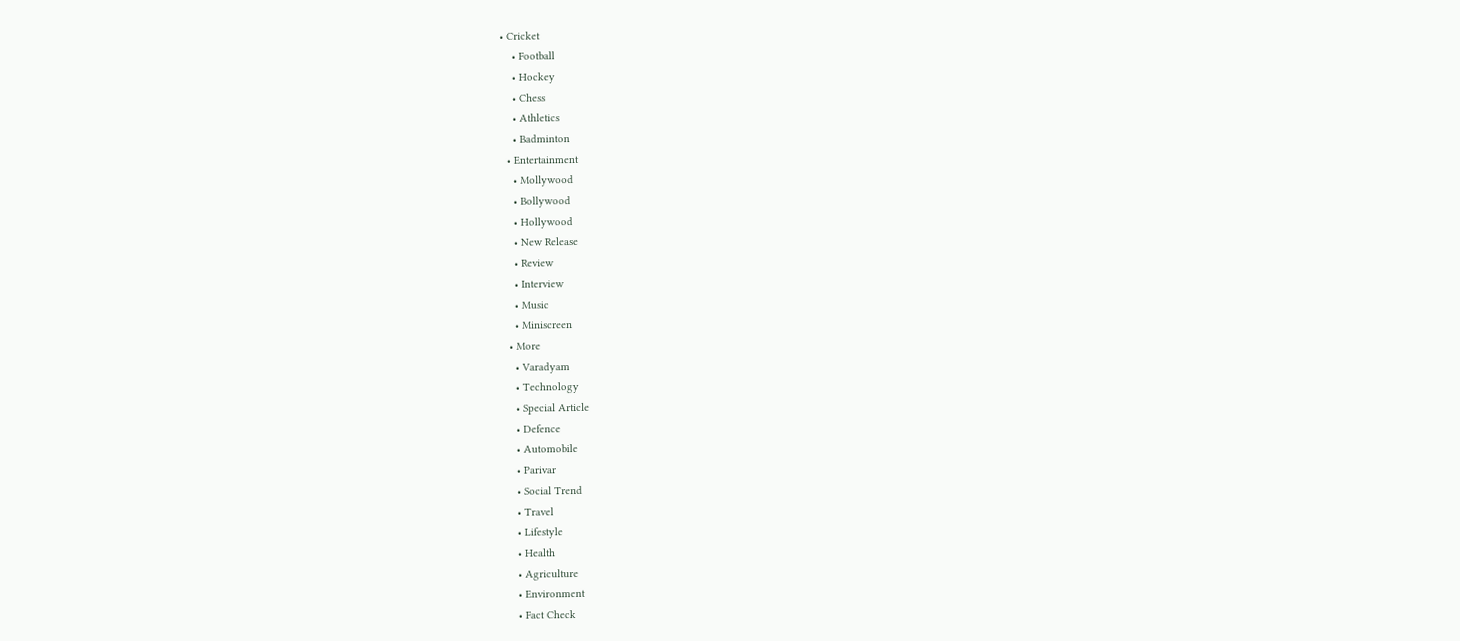• Cricket
    • Football
    • Hockey
    • Chess
    • Athletics
    • Badminton
  • Entertainment
    • Mollywood
    • Bollywood
    • Hollywood
    • New Release
    • Review
    • Interview
    • Music
    • Miniscreen
  • More
    • Varadyam
    • Technology
    • Special Article
    • Defence
    • Automobile
    • Parivar
    • Social Trend
    • Travel
    • Lifestyle
    • Health
    • Agriculture
    • Environment
    • Fact Check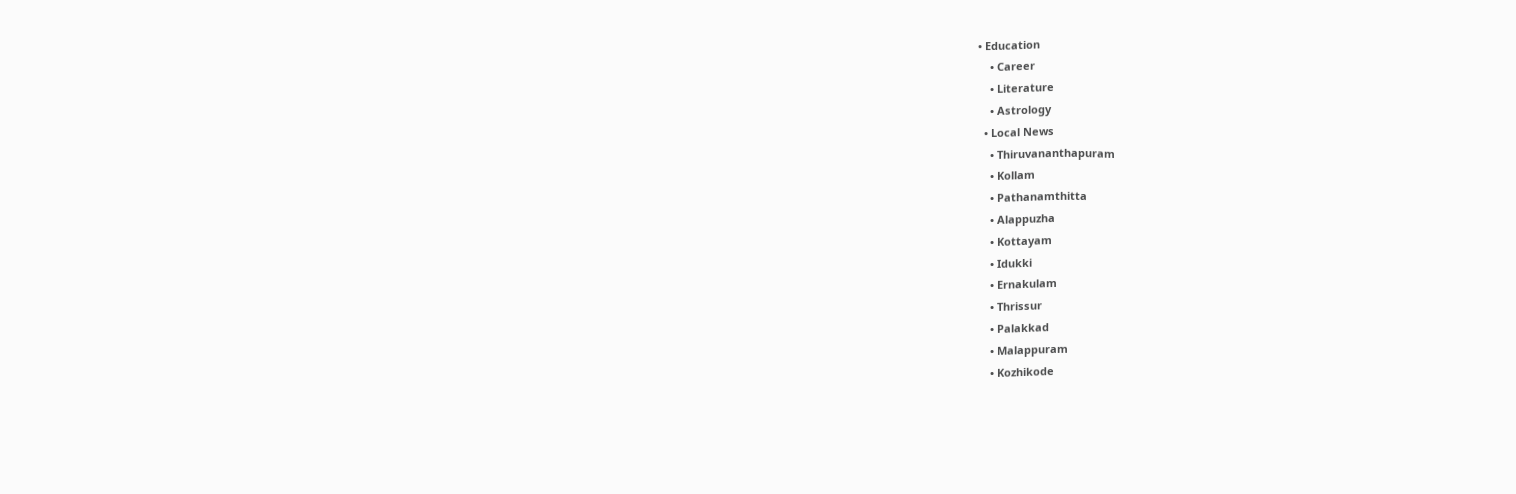• Education
    • Career
    • Literature
    • Astrology
  • Local News
    • Thiruvananthapuram
    • Kollam
    • Pathanamthitta
    • Alappuzha
    • Kottayam
    • Idukki
    • Ernakulam
    • Thrissur
    • Palakkad
    • Malappuram
    • Kozhikode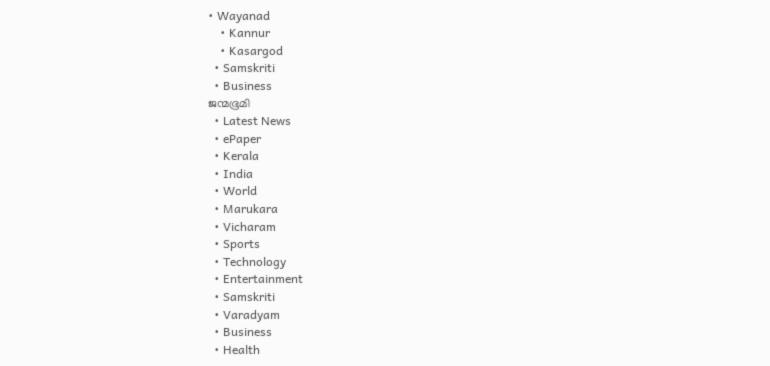• Wayanad
    • Kannur
    • Kasargod
  • Samskriti
  • Business
ജന്മഭൂമി
  • Latest News
  • ePaper
  • Kerala
  • India
  • World
  • Marukara
  • Vicharam
  • Sports
  • Technology
  • Entertainment
  • Samskriti
  • Varadyam
  • Business
  • Health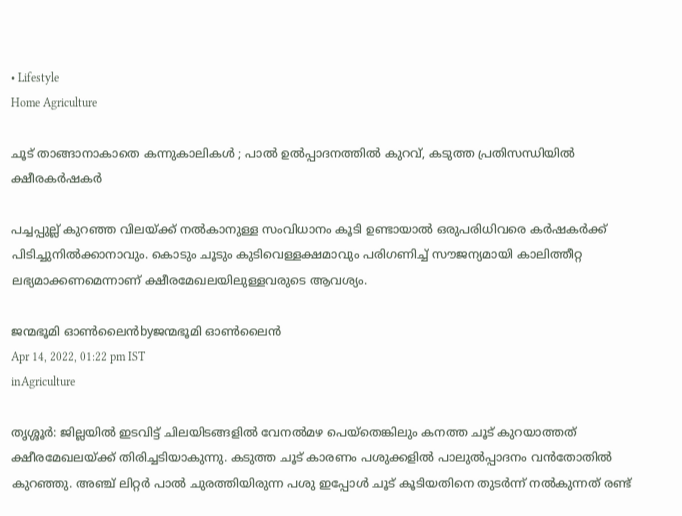• Lifestyle
Home Agriculture

ചൂട് താങ്ങാനാകാതെ കന്നുകാലികള്‍ ; പാല്‍ ഉല്‍പ്പാദനത്തില്‍ കുറവ്, കടുത്ത പ്രതിസന്ധിയിൽ ക്ഷീരകര്‍ഷകര്‍

പച്ചപ്പുല്ല് കുറഞ്ഞ വിലയ്‌ക്ക് നല്‍കാനുള്ള സംവിധാനം കൂടി ഉണ്ടായാല്‍ ഒരുപരിധിവരെ കര്‍ഷകര്‍ക്ക് പിടിച്ചുനില്‍ക്കാനാവും. കൊടും ചൂടും കുടിവെള്ളക്ഷമാവും പരിഗണിച്ച് സൗജന്യമായി കാലിത്തീറ്റ ലഭ്യമാക്കണമെന്നാണ് ക്ഷീരമേഖലയിലുള്ളവരുടെ ആവശ്യം.

ജന്മഭൂമി ഓണ്‍ലൈന്‍byജന്മഭൂമി ഓണ്‍ലൈന്‍
Apr 14, 2022, 01:22 pm IST
inAgriculture

തൃശ്ശൂര്‍: ജില്ലയില്‍ ഇടവിട്ട് ചിലയിടങ്ങളില്‍ വേനല്‍മഴ പെയ്‌തെങ്കിലും കനത്ത ചൂട് കുറയാത്തത് ക്ഷീരമേഖലയ്‌ക്ക് തിരിച്ചടിയാകുന്നു. കടുത്ത ചൂട് കാരണം പശുക്കളില്‍ പാലുല്‍പ്പാദനം വന്‍തോതില്‍ കുറഞ്ഞു. അഞ്ച് ലിറ്റര്‍ പാല്‍ ചുരത്തിയിരുന്ന പശു ഇപ്പോള്‍ ചൂട് കൂടിയതിനെ തുടര്‍ന്ന് നല്‍കുന്നത് രണ്ട്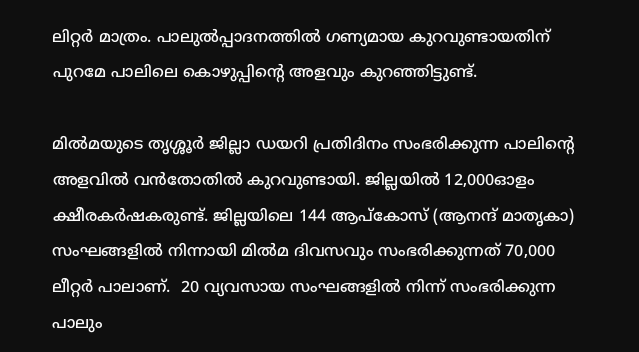ലിറ്റര്‍ മാത്രം. പാലുല്‍പ്പാദനത്തില്‍ ഗണ്യമായ കുറവുണ്ടായതിന് പുറമേ പാലിലെ കൊഴുപ്പിന്റെ അളവും കുറഞ്ഞിട്ടുണ്ട്.

മില്‍മയുടെ തൃശ്ശൂര്‍ ജില്ലാ ഡയറി പ്രതിദിനം സംഭരിക്കുന്ന പാലിന്റെ അളവില്‍ വന്‍തോതില്‍ കുറവുണ്ടായി. ജില്ലയില്‍ 12,000ഓളം ക്ഷീരകര്‍ഷകരുണ്ട്. ജില്ലയിലെ 144 ആപ്‌കോസ് (ആനന്ദ് മാതൃകാ) സംഘങ്ങളില്‍ നിന്നായി മില്‍മ ദിവസവും സംഭരിക്കുന്നത് 70,000 ലീറ്റര്‍ പാലാണ്.  20 വ്യവസായ സംഘങ്ങളില്‍ നിന്ന് സംഭരിക്കുന്ന പാലും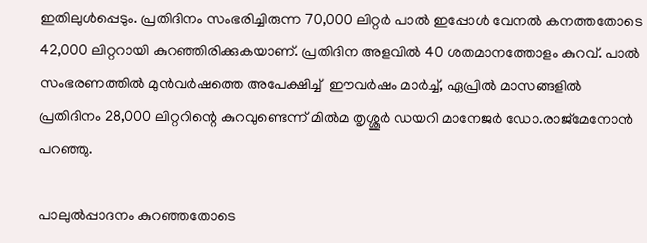ഇതിലുള്‍പ്പെടും. പ്രതിദിനം സംഭരിച്ചിരുന്ന 70,000 ലിറ്റര്‍ പാല്‍ ഇപ്പോള്‍ വേനല്‍ കനത്തതോടെ 42,000 ലിറ്ററായി കുറഞ്ഞിരിക്കുകയാണ്. പ്രതിദിന അളവില്‍ 40 ശതമാനത്തോളം കുറവ്. പാല്‍ സംഭരണത്തില്‍ മുന്‍വര്‍ഷത്തെ അപേക്ഷിച്ച്  ഈവര്‍ഷം മാര്‍ച്ച്, ഏപ്രില്‍ മാസങ്ങളില്‍ പ്രതിദിനം 28,000 ലിറ്ററിന്റെ കുറവുണ്ടെന്ന് മില്‍മ തൃശ്ശൂര്‍ ഡയറി മാനേജര്‍ ഡോ.രാജ്‌മേനോന്‍ പറഞ്ഞു.

പാലുല്‍പ്പാദനം കുറഞ്ഞതോടെ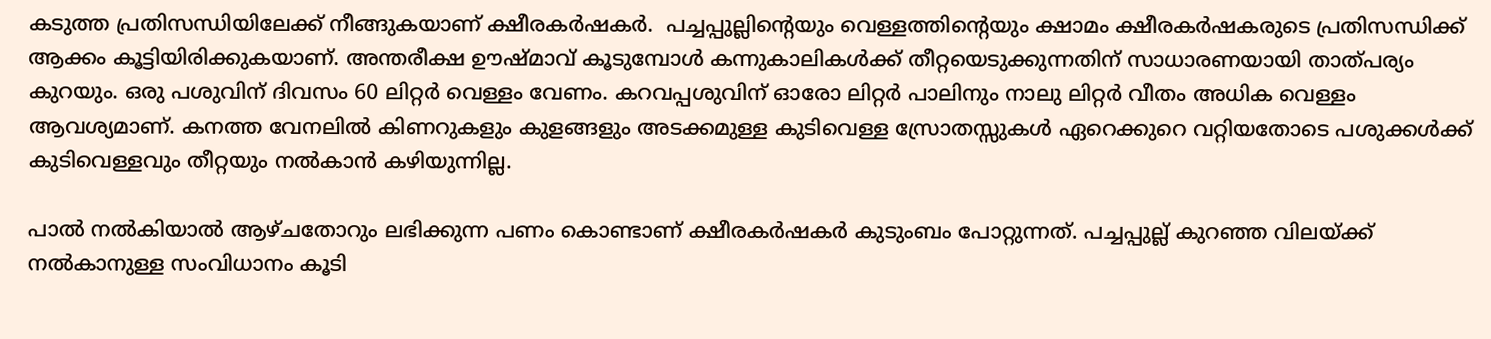കടുത്ത പ്രതിസന്ധിയിലേക്ക് നീങ്ങുകയാണ് ക്ഷീരകര്‍ഷകര്‍.  പച്ചപ്പുല്ലിന്റെയും വെള്ളത്തിന്റെയും ക്ഷാമം ക്ഷീരകര്‍ഷകരുടെ പ്രതിസന്ധിക്ക് ആക്കം കൂട്ടിയിരിക്കുകയാണ്. അന്തരീക്ഷ ഊഷ്മാവ് കൂടുമ്പോള്‍ കന്നുകാലികള്‍ക്ക് തീറ്റയെടുക്കുന്നതിന് സാധാരണയായി താത്പര്യം കുറയും. ഒരു പശുവിന് ദിവസം 60 ലിറ്റര്‍ വെള്ളം വേണം. കറവപ്പശുവിന് ഓരോ ലിറ്റര്‍ പാലിനും നാലു ലിറ്റര്‍ വീതം അധിക വെള്ളം ആവശ്യമാണ്. കനത്ത വേനലില്‍ കിണറുകളും കുളങ്ങളും അടക്കമുള്ള കുടിവെള്ള സ്രോതസ്സുകള്‍ ഏറെക്കുറെ വറ്റിയതോടെ പശുക്കള്‍ക്ക് കുടിവെള്ളവും തീറ്റയും നല്‍കാന്‍ കഴിയുന്നില്ല.

പാല്‍ നല്‍കിയാല്‍ ആഴ്ചതോറും ലഭിക്കുന്ന പണം കൊണ്ടാണ് ക്ഷീരകര്‍ഷകര്‍ കുടുംബം പോറ്റുന്നത്. പച്ചപ്പുല്ല് കുറഞ്ഞ വിലയ്‌ക്ക് നല്‍കാനുള്ള സംവിധാനം കൂടി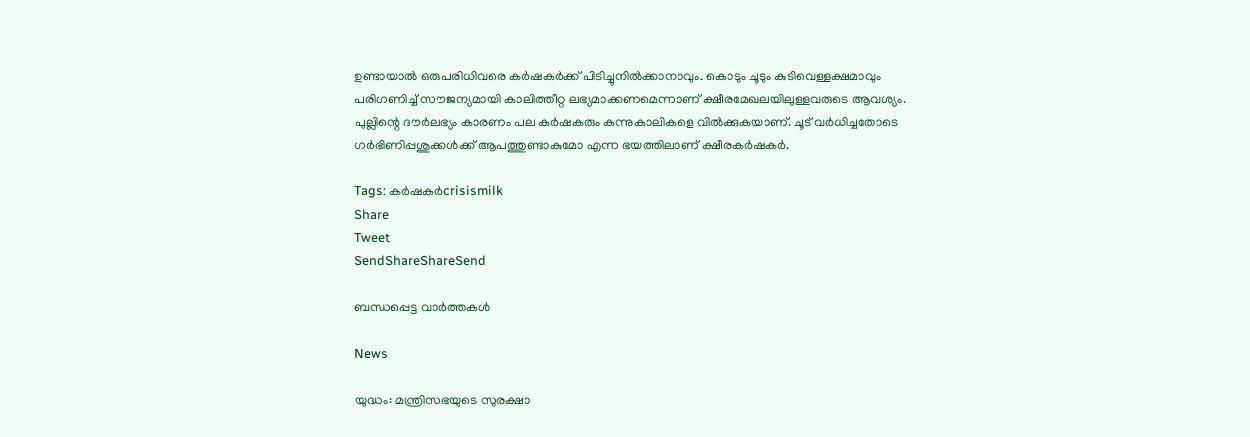ഉണ്ടായാല്‍ ഒരുപരിധിവരെ കര്‍ഷകര്‍ക്ക് പിടിച്ചുനില്‍ക്കാനാവും. കൊടും ചൂടും കുടിവെള്ളക്ഷമാവും പരിഗണിച്ച് സൗജന്യമായി കാലിത്തീറ്റ ലഭ്യമാക്കണമെന്നാണ് ക്ഷീരമേഖലയിലുള്ളവരുടെ ആവശ്യം. പുല്ലിന്റെ ദൗര്‍ലഭ്യം കാരണം പല കര്‍ഷകരും കന്നുകാലികളെ വില്‍ക്കുകയാണ്. ചൂട് വര്‍ധിച്ചതോടെ ഗര്‍ഭിണിപ്പശുക്കള്‍ക്ക് ആപത്തുണ്ടാകുമോ എന്ന ഭയത്തിലാണ് ക്ഷീരകര്‍ഷകര്‍.

Tags: കര്‍ഷകര്‍crisismilk
Share
Tweet
SendShareShareSend

ബന്ധപ്പെട്ട വാര്‍ത്തകള്‍

News

യുദ്ധം: മന്ത്രിസഭയുടെ സുരക്ഷാ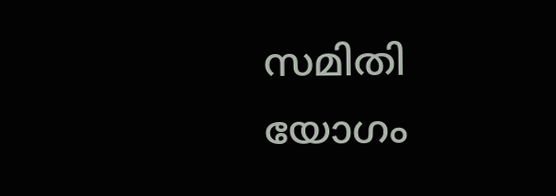സമിതി യോഗം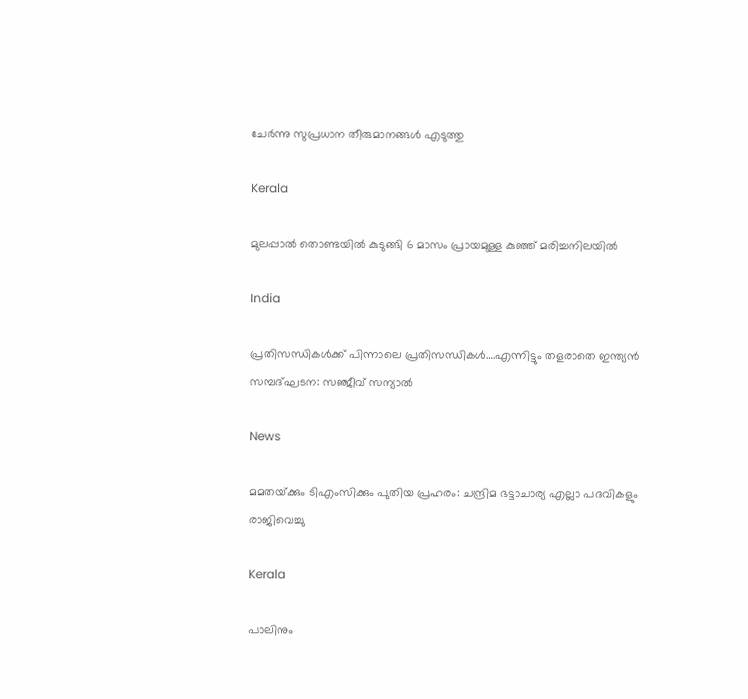ചേർന്നു സുപ്രധാന തീരുമാനങ്ങൾ എടുത്തു

Kerala

മുലപ്പാല്‍ തൊണ്ടയില്‍ കുടുങ്ങി 6 മാസം പ്രായമുള്ള കുഞ്ഞ് മരിച്ചനിലയില്‍

India

പ്രതിസന്ധികള്‍ക്ക് പിന്നാലെ പ്രതിസന്ധികള്‍….എന്നിട്ടും തളരാതെ ഇന്ത്യന്‍ സമ്പദ്ഘടന: സഞ്ജീവ് സന്യാല്‍

News

മമതയ്‌ക്കും ടിഎംസിക്കും പുതിയ പ്രഹരം: ചന്ദ്രിമ ഭട്ടാചാര്യ എല്ലാ പദവികളും രാജിവെച്ചു

Kerala

പാലിനും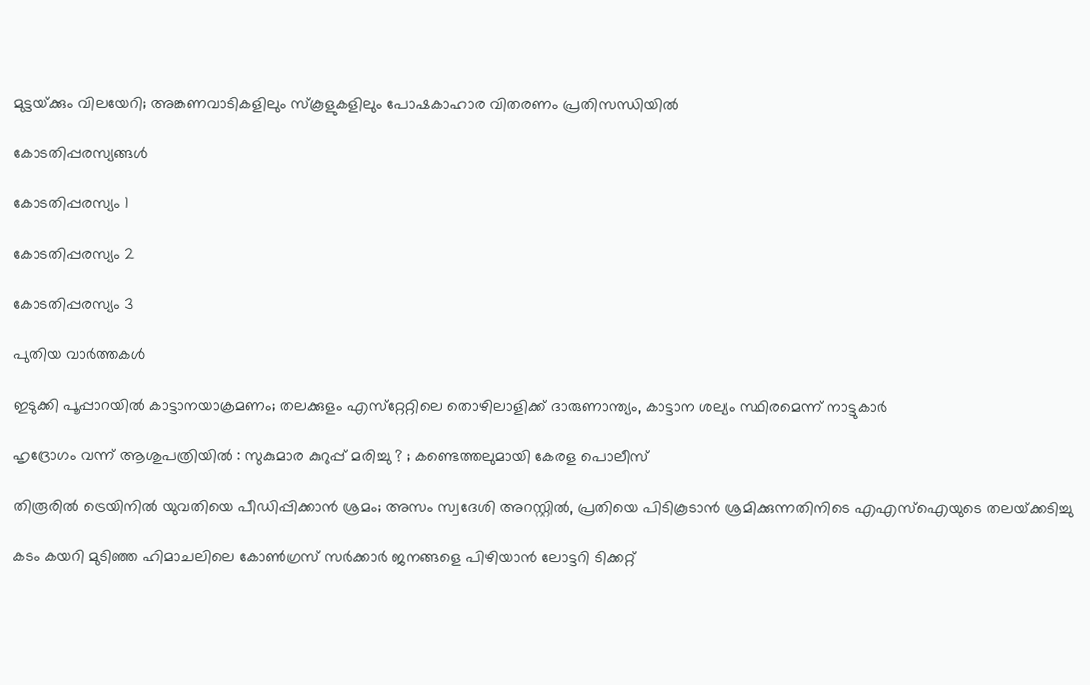മുട്ടയ്‌ക്കും വിലയേറി; അങ്കണവാടികളിലും സ്‌കൂളുകളിലും പോഷകാഹാര വിതരണം പ്രതിസന്ധിയില്‍

കോടതിപ്പരസ്യങ്ങള്‍

കോടതിപ്പരസ്യം 1

കോടതിപ്പരസ്യം 2

കോടതിപ്പരസ്യം 3

പുതിയ വാര്‍ത്തകള്‍

ഇടുക്കി പൂപ്പാറയിൽ കാട്ടാനയാക്രമണം; തലക്കുളം എസ്‌റ്റേറ്റിലെ തൊഴിലാളിക്ക് ദാരുണാന്ത്യം, കാട്ടാന ശല്യം സ്ഥിരമെന്ന് നാട്ടുകാർ

ഹൃദ്രോഗം വന്ന് ആശുപത്രിയിൽ : സുകുമാര കുറുപ്പ് മരിച്ചു ? ; കണ്ടെത്തലുമായി കേരള പൊലീസ്

തിരൂരിൽ ട്രെയിനിൽ യുവതിയെ പീഡിപ്പിക്കാൻ ശ്രമം; അസം സ്വദേശി അറസ്റ്റിൽ, പ്രതിയെ പിടികൂടാൻ ശ്രമിക്കുന്നതിനിടെ എഎസ്ഐയുടെ തലയ്‌ക്കടിച്ചു

കടം കയറി മുടിഞ്ഞ ഹിമാചലിലെ കോൺഗ്രസ് സർക്കാർ ജനങ്ങളെ പിഴിയാൻ ലോട്ടറി ടിക്കറ്റ്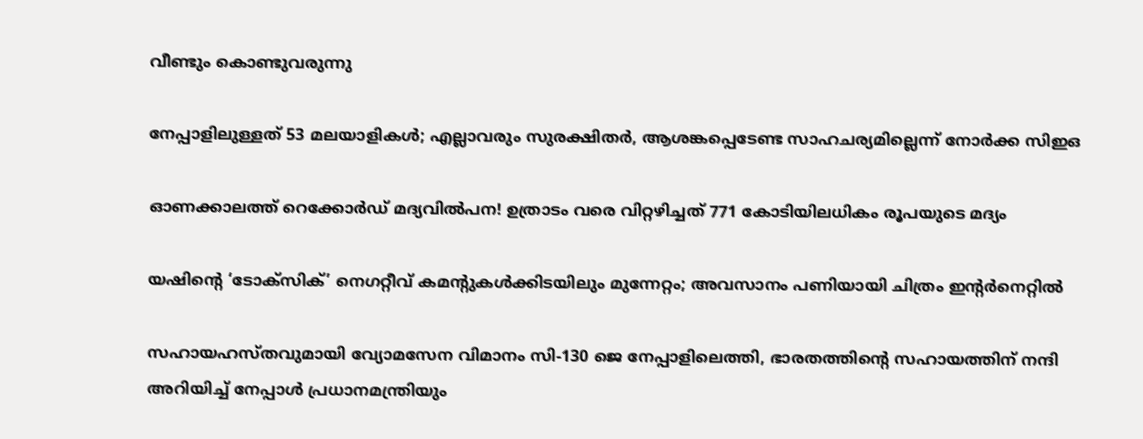വീണ്ടും കൊണ്ടുവരുന്നു

നേപ്പാളിലുള്ളത് 53 മലയാളികള്‍; എല്ലാവരും സുരക്ഷിതര്‍, ആശങ്കപ്പെടേണ്ട സാഹചര്യമില്ലെന്ന് നോര്‍ക്ക സിഇഒ

ഓണക്കാലത്ത് റെക്കോർഡ് മദ്യവിൽപന! ഉത്രാടം വരെ വിറ്റഴിച്ചത് 771 കോടിയിലധികം രൂപയുടെ മദ്യം

യഷിന്റെ ‘ടോക്‌സിക്’ നെഗറ്റീവ് കമന്റുകള്‍ക്കിടയിലും മുന്നേറ്റം; അവസാനം പണിയായി ചിത്രം ഇന്റര്‍നെറ്റില്‍

സഹായഹസ്തവുമായി വ്യോമസേന വിമാനം സി-130 ജെ നേപ്പാളിലെത്തി, ഭാരതത്തിന്റെ സഹായത്തിന് നന്ദി അറിയിച്ച് നേപ്പാള്‍ പ്രധാനമന്ത്രിയും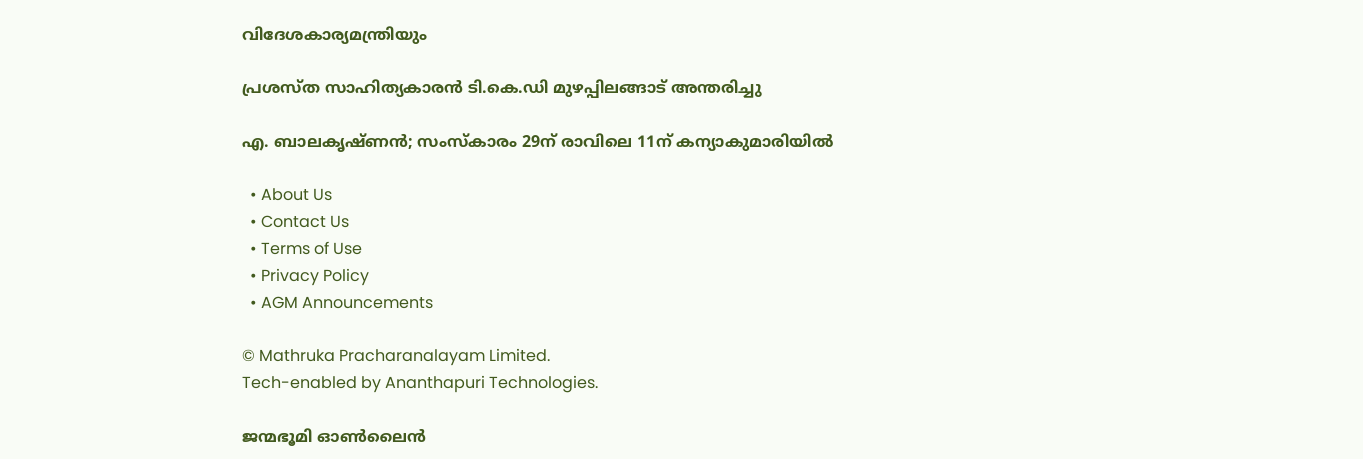വിദേശകാര്യമന്ത്രിയും

പ്രശസ്ത സാഹിത്യകാരൻ ടി.കെ.ഡി മുഴപ്പിലങ്ങാട് അന്തരിച്ചു

എ. ബാലകൃഷ്ണൻ; സംസ്കാരം 29ന് രാവിലെ 11ന് കന്യാകുമാരിയിൽ

  • About Us
  • Contact Us
  • Terms of Use
  • Privacy Policy
  • AGM Announcements

© Mathruka Pracharanalayam Limited.
Tech-enabled by Ananthapuri Technologies.

ജന്മഭൂമി ഓണ്‍ലൈന്‍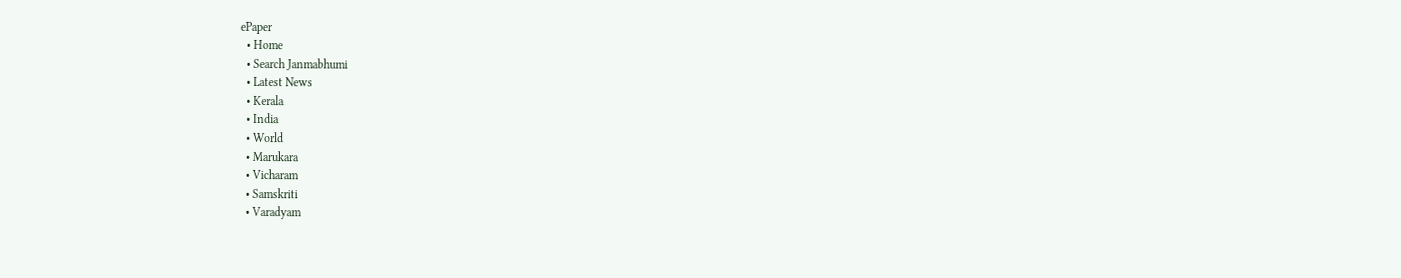ePaper
  • Home
  • Search Janmabhumi
  • Latest News
  • Kerala
  • India
  • World
  • Marukara
  • Vicharam
  • Samskriti
  • Varadyam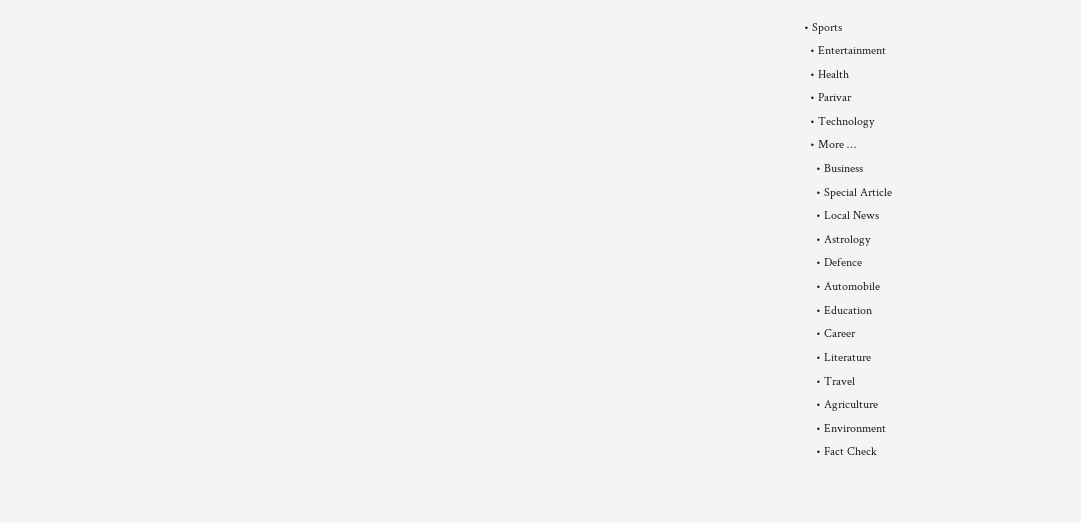• Sports
  • Entertainment
  • Health
  • Parivar
  • Technology
  • More …
    • Business
    • Special Article
    • Local News
    • Astrology
    • Defence
    • Automobile
    • Education
    • Career
    • Literature
    • Travel
    • Agriculture
    • Environment
    • Fact Check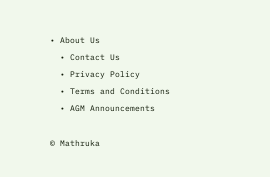• About Us
  • Contact Us
  • Privacy Policy
  • Terms and Conditions
  • AGM Announcements

© Mathruka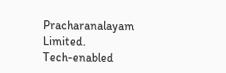Pracharanalayam Limited.
Tech-enabled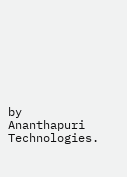by Ananthapuri Technologies.